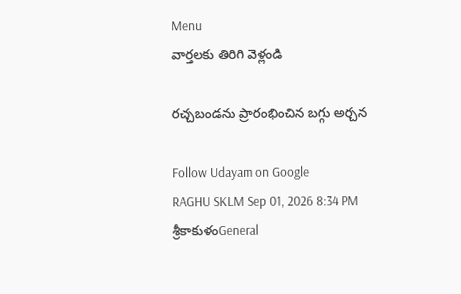Menu
వార్తలకు తిరిగి వెళ్లండి

రచ్చబండను ప్రారంభించిన బగ్గు అర్చన

Follow Udayam on Google
RAGHU SKLM Sep 01, 2026 8:34 PM శ్రీకాకుళంGeneral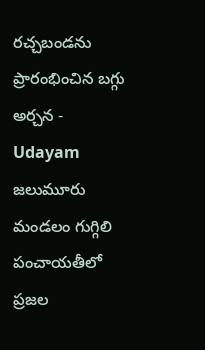రచ్చబండను ప్రారంభించిన బగ్గు అర్చన - Udayam
జలుమూరు మండలం గుగ్గిలి పంచాయతీలో ప్రజల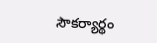సౌకర్యార్థం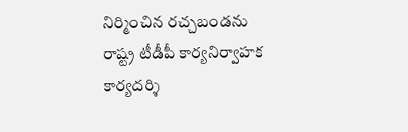నిర్మించిన రచ్చబండను రాష్ట్ర టీడీపీ కార్యనిర్వాహక కార్యదర్శి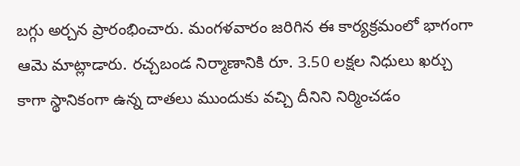బగ్గు అర్చన ప్రారంభించారు. మంగళవారం జరిగిన ఈ కార్యక్రమంలో భాగంగా ఆమె మాట్లాడారు. రచ్చబండ నిర్మాణానికి రూ. 3.50 లక్షల నిధులు ఖర్చు కాగా స్థానికంగా ఉన్న దాతలు ముందుకు వచ్చి దీనిని నిర్మించడం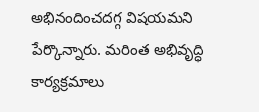అభినందించదగ్గ విషయమని పేర్కొన్నారు. మరింత అభివృద్ధి కార్యక్రమాలు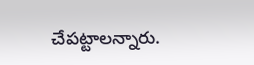చేపట్టాలన్నారు.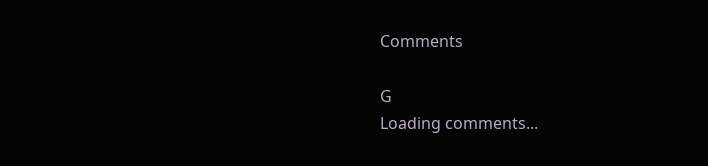Comments

G
Loading comments...